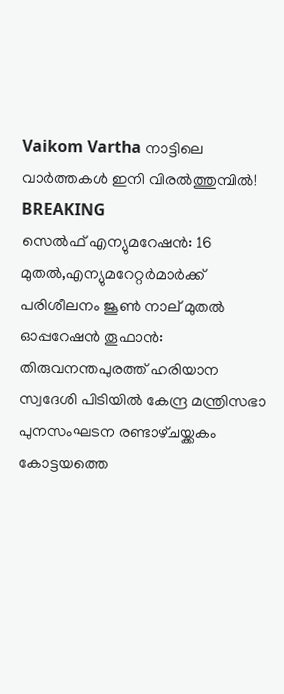Vaikom Vartha നാട്ടിലെ വാർത്തകൾ ഇനി വിരൽത്തുമ്പിൽ!
BREAKING
സെല്‍ഫ് എന്യുമറേഷന്‍: 16 മുതല്‍,എന്യുമറേറ്റര്‍മാർക്ക് പരിശീലനം ജൂൺ നാല് മുതല്‍ ഓപ്പറേഷൻ തൂഫാൻ: തിരുവനന്തപുരത്ത് ഹരിയാന സ്വദേശി പിടിയിൽ കേന്ദ്ര മന്ത്രിസഭാ പുനസംഘടന രണ്ടാഴ്‌ചയ്ക്കകം കോട്ടയത്തെ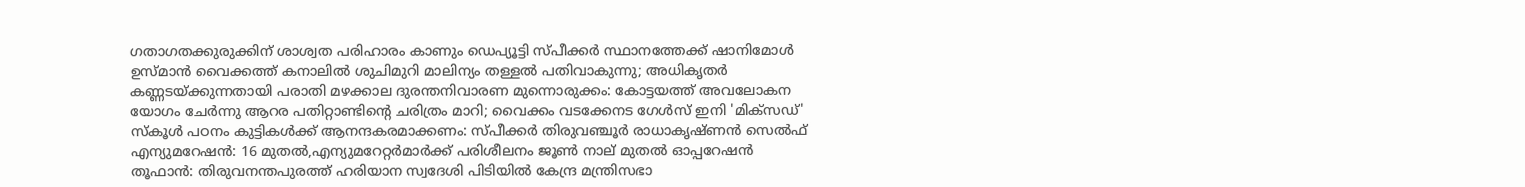ഗതാഗതക്കുരുക്കിന് ശാശ്വത പരിഹാരം കാണും ഡെപ്യൂട്ടി സ്പീക്കർ സ്ഥാനത്തേക്ക് ഷാനിമോൾ ഉസ്‌മാൻ വൈക്കത്ത് കനാലിൽ ശുചിമുറി മാലിന്യം തള്ളൽ പതിവാകുന്നു; അധികൃതർ കണ്ണടയ്ക്കുന്നതായി പരാതി മഴക്കാല ദുരന്തനിവാരണ മുന്നൊരുക്കം: കോട്ടയത്ത് അവലോകന യോഗം ചേർന്നു ആറര പതിറ്റാണ്ടിന്റെ ചരിത്രം മാറി; വൈക്കം വടക്കേനട ഗേൾസ് ഇനി 'മിക്സഡ്' സ്കൂൾ പഠനം കുട്ടികള്‍ക്ക് ആനന്ദകരമാക്കണം: സ്പീക്കര്‍ തിരുവഞ്ചൂര്‍ രാധാകൃഷ്ണന്‍ സെല്‍ഫ് എന്യുമറേഷന്‍: 16 മുതല്‍,എന്യുമറേറ്റര്‍മാർക്ക് പരിശീലനം ജൂൺ നാല് മുതല്‍ ഓപ്പറേഷൻ തൂഫാൻ: തിരുവനന്തപുരത്ത് ഹരിയാന സ്വദേശി പിടിയിൽ കേന്ദ്ര മന്ത്രിസഭാ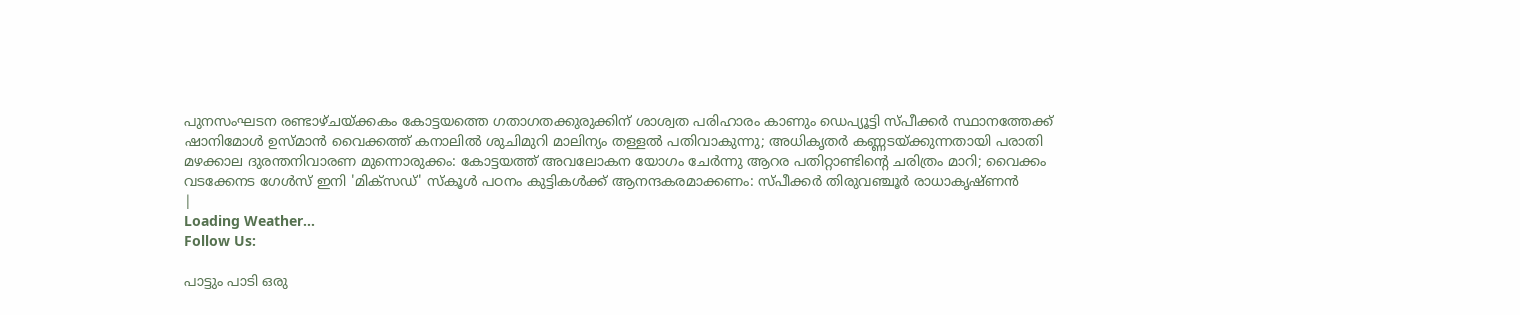പുനസംഘടന രണ്ടാഴ്‌ചയ്ക്കകം കോട്ടയത്തെ ഗതാഗതക്കുരുക്കിന് ശാശ്വത പരിഹാരം കാണും ഡെപ്യൂട്ടി സ്പീക്കർ സ്ഥാനത്തേക്ക് ഷാനിമോൾ ഉസ്‌മാൻ വൈക്കത്ത് കനാലിൽ ശുചിമുറി മാലിന്യം തള്ളൽ പതിവാകുന്നു; അധികൃതർ കണ്ണടയ്ക്കുന്നതായി പരാതി മഴക്കാല ദുരന്തനിവാരണ മുന്നൊരുക്കം: കോട്ടയത്ത് അവലോകന യോഗം ചേർന്നു ആറര പതിറ്റാണ്ടിന്റെ ചരിത്രം മാറി; വൈക്കം വടക്കേനട ഗേൾസ് ഇനി 'മിക്സഡ്' സ്കൂൾ പഠനം കുട്ടികള്‍ക്ക് ആനന്ദകരമാക്കണം: സ്പീക്കര്‍ തിരുവഞ്ചൂര്‍ രാധാകൃഷ്ണന്‍
|
Loading Weather...
Follow Us:

പാട്ടും പാടി ഒരു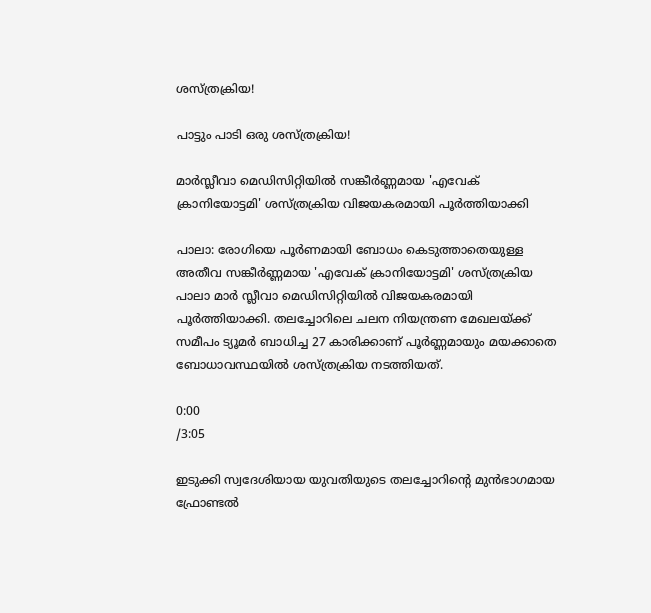ശസ്ത്രക്രിയ!

പാട്ടും പാടി ഒരു ശസ്ത്രക്രിയ!

മാർസ്ലീവാ മെഡിസിറ്റിയിൽ സങ്കീർണ്ണമായ 'എവേക് ക്രാനിയോട്ടമി' ശസ്ത്രക്രിയ വിജയകരമായി പൂർത്തിയാക്കി

പാലാ: രോഗിയെ പൂർണമായി ബോധം കെടുത്താതെയുള്ള അതീവ സങ്കീർണ്ണമായ 'എവേക് ക്രാനിയോട്ടമി' ശസ്ത്രക്രിയ പാലാ മാർ സ്ലീവാ മെഡിസിറ്റിയിൽ വിജയകരമായി പൂർത്തിയാക്കി. തലച്ചോറിലെ ചലന നിയന്ത്രണ മേഖലയ്ക്ക് സമീപം ട്യൂമർ ബാധിച്ച 27 കാരിക്കാണ് പൂർണ്ണമായും മയക്കാതെ ബോധാവസ്ഥയിൽ ശസ്ത്രക്രിയ നടത്തിയത്.

0:00
/3:05

ഇടുക്കി സ്വദേശിയായ യുവതിയുടെ തലച്ചോറിന്റെ മുൻഭാഗമായ ഫ്രോണ്ടൽ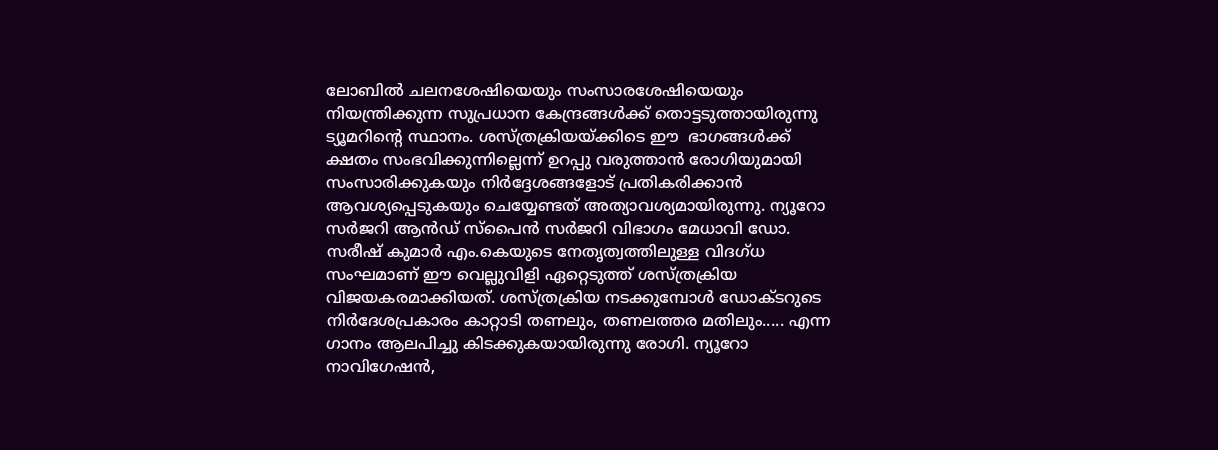ലോബിൽ ചലനശേഷിയെയും സംസാരശേഷിയെയും നിയന്ത്രിക്കുന്ന സുപ്രധാന കേന്ദ്രങ്ങൾക്ക് തൊട്ടടുത്തായിരുന്നു  ട്യൂമറിന്റെ സ്ഥാനം. ശസ്ത്രക്രിയയ്ക്കിടെ ഈ  ഭാഗങ്ങൾക്ക് ക്ഷതം സംഭവിക്കുന്നില്ലെന്ന് ഉറപ്പു വരുത്താൻ രോഗിയുമായി സംസാരിക്കുകയും നിർദ്ദേശങ്ങളോട് പ്രതികരിക്കാൻ ആവശ്യപ്പെടുകയും ചെയ്യേണ്ടത് അത്യാവശ്യമായിരുന്നു. ന്യൂറോ സർജറി ആൻഡ് സ്പൈൻ സർജറി വിഭാഗം മേധാവി ഡോ. സരീഷ് കുമാർ എം.കെയുടെ നേതൃത്വത്തിലുള്ള വിദഗ്ധ സംഘമാണ് ഈ വെല്ലുവിളി ഏറ്റെടുത്ത് ശസ്ത്രക്രിയ വിജയകരമാക്കിയത്. ശസ്ത്രക്രിയ നടക്കുമ്പോൾ ഡോക്ടറുടെ നിർദേശപ്രകാരം കാറ്റാടി തണലും, തണലത്തര മതിലും..... എന്ന ഗാനം ആലപിച്ചു കിടക്കുകയായിരുന്നു രോഗി. ന്യൂറോ നാവിഗേഷൻ,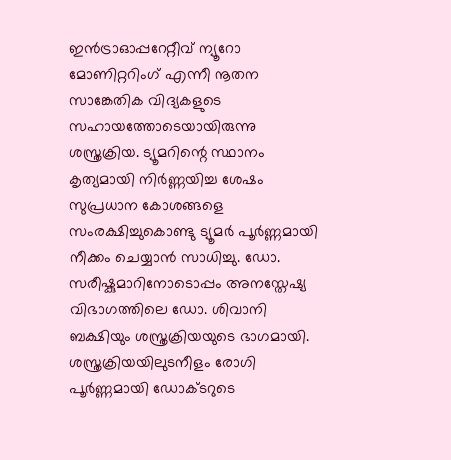ഇൻട്രാഓപ്പറേറ്റീവ് ന്യൂറോ മോണിറ്ററിംഗ് എന്നീ നൂതന സാങ്കേതിക വിദ്യകളുടെ സഹായത്തോടെയായിരുന്നു ശസ്ത്രക്രിയ. ട്യൂമറിന്റെ സ്ഥാനം കൃത്യമായി നിർണ്ണയിച്ച ശേഷം സുപ്രധാന കോശങ്ങളെ സംരക്ഷിച്ചുകൊണ്ടു ട്യൂമർ പൂർണ്ണമായി നീക്കം ചെയ്യാൻ സാധിച്ചു. ഡോ. സരീഷ്കുമാറിനോടൊപ്പം അനസ്തേഷ്യ വിഭാഗത്തിലെ ഡോ. ശിവാനി ബക്ഷിയും ശസ്ത്രക്രിയയുടെ ഭാഗമായി. ശസ്ത്രക്രിയയിലുടനീളം രോഗി പൂർണ്ണമായി ഡോക്ടറുടെ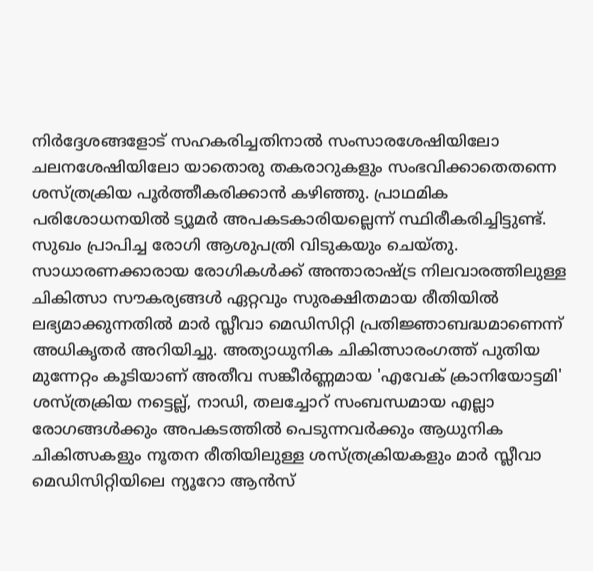നിർദ്ദേശങ്ങളോട് സഹകരിച്ചതിനാൽ സംസാരശേഷിയിലോ ചലനശേഷിയിലോ യാതൊരു തകരാറുകളും സംഭവിക്കാതെതന്നെ ശസ്ത്രക്രിയ പൂർത്തീകരിക്കാൻ കഴിഞ്ഞു. പ്രാഥമിക പരിശോധനയിൽ ട്യൂമർ അപകടകാരിയല്ലെന്ന് സ്ഥിരീകരിച്ചിട്ടുണ്ട്. സുഖം പ്രാപിച്ച രോഗി ആശുപത്രി വിടുകയും ചെയ്തു. സാധാരണക്കാരായ രോഗികൾക്ക് അന്താരാഷ്ട്ര നിലവാരത്തിലുള്ള ചികിത്സാ സൗകര്യങ്ങൾ ഏറ്റവും സുരക്ഷിതമായ രീതിയിൽ ലഭ്യമാക്കുന്നതിൽ മാർ സ്ലീവാ മെഡിസിറ്റി പ്രതിജ്ഞാബദ്ധമാണെന്ന് അധികൃതർ അറിയിച്ചു. അത്യാധുനിക ചികിത്സാരംഗത്ത് പുതിയ മുന്നേറ്റം കൂടിയാണ് അതീവ സങ്കീർണ്ണമായ 'എവേക് ക്രാനിയോട്ടമി' ശസ്ത്രക്രിയ നട്ടെല്ല്, നാഡി, തലച്ചോറ് സംബന്ധമായ എല്ലാ രോഗങ്ങൾക്കും അപകടത്തിൽ പെടുന്നവർക്കും ആധുനിക ചികിത്സകളും നൂതന രീതിയിലുള്ള ശസ്ത്രക്രിയകളും മാർ സ്ലീവാ മെഡിസിറ്റിയിലെ ന്യൂറോ ആൻസ്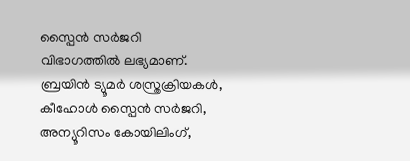സ്പൈൻ സർജറി വിഭാഗത്തിൽ ലഭ്യമാണ്. ബ്രയിൻ ട്യൂമർ ശസ്ത്രക്രിയകൾ, കീഹോൾ സ്പൈൻ സർജറി, അന്യൂറിസം കോയിലിംഗ്,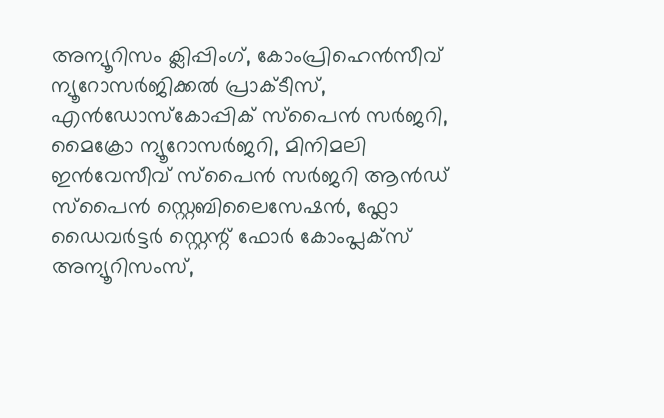അന്യൂറിസം ക്ലിപ്പിംഗ്, കോംപ്രിഹെൻസീവ് ന്യൂറോസർജിക്കൽ പ്രാക്ടീസ്, എൻഡോസ്കോപ്പിക് സ്പൈൻ സർജറി, മൈക്രോ ന്യൂറോസർജറി, മിനിമലി ഇൻവേസീവ് സ്പൈൻ സർജറി ആൻഡ് സ്പൈൻ സ്റ്റെബിലൈസേഷൻ, ഫ്ലോ ഡൈവർട്ടർ സ്റ്റെന്റ് ഫോർ കോംപ്ലക്സ് അന്യൂറിസംസ്,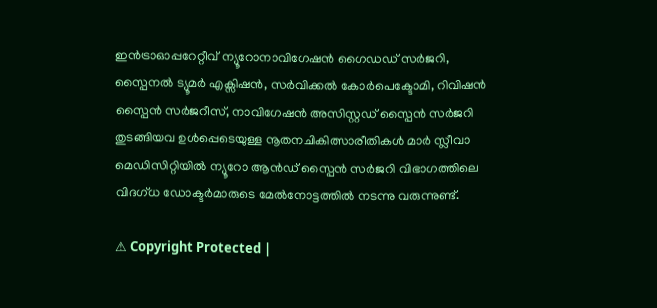ഇൻട്രാഓപ്പറേറ്റീവ് ന്യൂറോനാവിഗേഷൻ ഗൈഡഡ് സർജറി, സ്പൈനൽ ട്യൂമർ എക്സിഷൻ, സർവിക്കൽ കോർപെക്ടോമി, റിവിഷൻ സ്പൈൻ സർജറീസ്, നാവിഗേഷൻ അസിസ്റ്റഡ് സ്പൈൻ സർജറി തുടങ്ങിയവ ഉൾപ്പെടെയുള്ള നൂതനചികിത്സാരീതികൾ മാർ സ്ലീവാ മെഡിസിറ്റിയിൽ ന്യൂറോ ആൻഡ് സ്പൈൻ സർജറി വിഭാഗത്തിലെ വിദഗ്ധ ഡോക്ടർമാരുടെ മേൽനോട്ടത്തിൽ നടന്നു വരുന്നുണ്ട്.

⚠ Copyright Protected |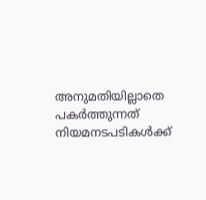അനുമതിയില്ലാതെ പകർത്തുന്നത് നിയമനടപടികൾക്ക്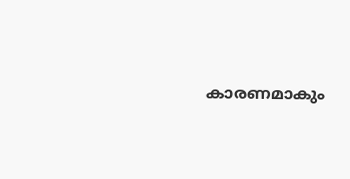കാരണമാകും